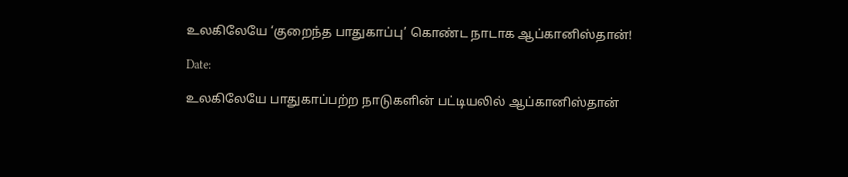உலகிலேயே ‘குறைந்த பாதுகாப்பு’ கொண்ட நாடாக ஆப்கானிஸ்தான்!

Date:

உலகிலேயே பாதுகாப்பற்ற நாடுகளின் பட்டியலில் ஆப்கானிஸ்தான்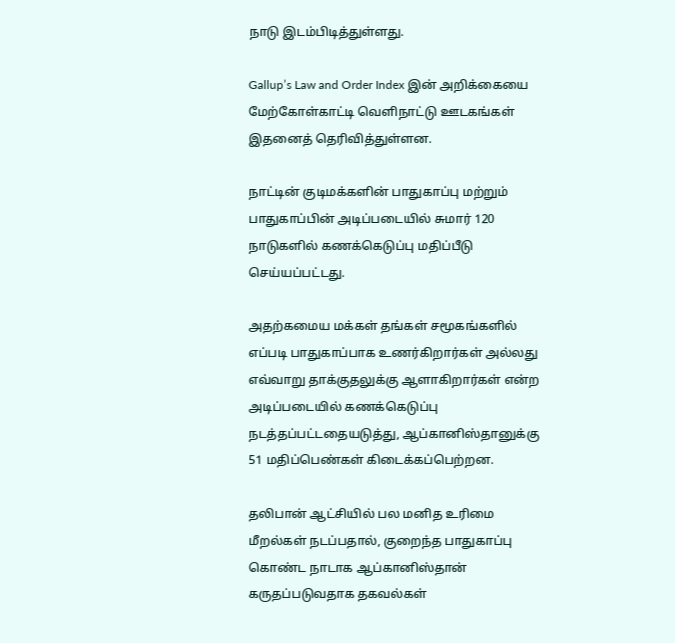நாடு இடம்பிடித்துள்ளது.

Gallup’s Law and Order Index இன் அறிக்கையை மேற்கோள்காட்டி வெளிநாட்டு ஊடகங்கள் இதனைத் தெரிவித்துள்ளன.

நாட்டின் குடிமக்களின் பாதுகாப்பு மற்றும் பாதுகாப்பின் அடிப்படையில் சுமார் 120 நாடுகளில் கணக்கெடுப்பு மதிப்பீடு செய்யப்பட்டது.

அதற்கமைய மக்கள் தங்கள் சமூகங்களில் எப்படி பாதுகாப்பாக உணர்கிறார்கள் அல்லது எவ்வாறு தாக்குதலுக்கு ஆளாகிறார்கள் என்ற அடிப்படையில் கணக்கெடுப்பு நடத்தப்பட்டதையடுத்து, ஆப்கானிஸ்தானுக்கு 51 மதிப்பெண்கள் கிடைக்கப்பெற்றன.

தலிபான் ஆட்சியில் பல மனித உரிமை மீறல்கள் நடப்பதால், குறைந்த பாதுகாப்பு கொண்ட நாடாக ஆப்கானிஸ்தான் கருதப்படுவதாக தகவல்கள்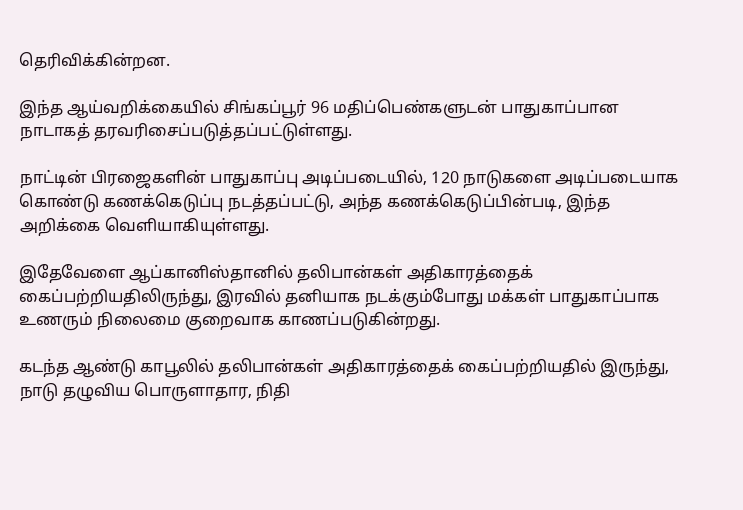தெரிவிக்கின்றன.

இந்த ஆய்வறிக்கையில் சிங்கப்பூர் 96 மதிப்பெண்களுடன் பாதுகாப்பான நாடாகத் தரவரிசைப்படுத்தப்பட்டுள்ளது.

நாட்டின் பிரஜைகளின் பாதுகாப்பு அடிப்படையில், 120 நாடுகளை அடிப்படையாக கொண்டு கணக்கெடுப்பு நடத்தப்பட்டு, அந்த கணக்கெடுப்பின்படி, இந்த அறிக்கை வெளியாகியுள்ளது.

இதேவேளை ஆப்கானிஸ்தானில் தலிபான்கள் அதிகாரத்தைக் கைப்பற்றியதிலிருந்து, இரவில் தனியாக நடக்கும்போது மக்கள் பாதுகாப்பாக உணரும் நிலைமை குறைவாக காணப்படுகின்றது.

கடந்த ஆண்டு காபூலில் தலிபான்கள் அதிகாரத்தைக் கைப்பற்றியதில் இருந்து, நாடு தழுவிய பொருளாதார, நிதி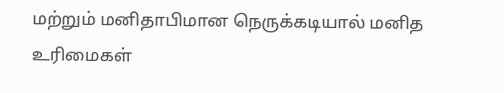மற்றும் மனிதாபிமான நெருக்கடியால் மனித உரிமைகள்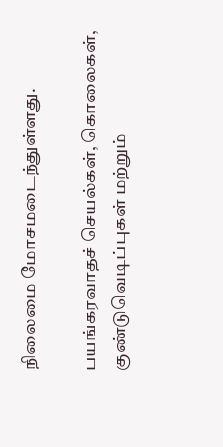நிலைமை மோசமடைந்துள்ளது.

பயங்கரவாதச் செயல்கள், கொலைகள், குண்டுவெடிப்புகள் மற்றும்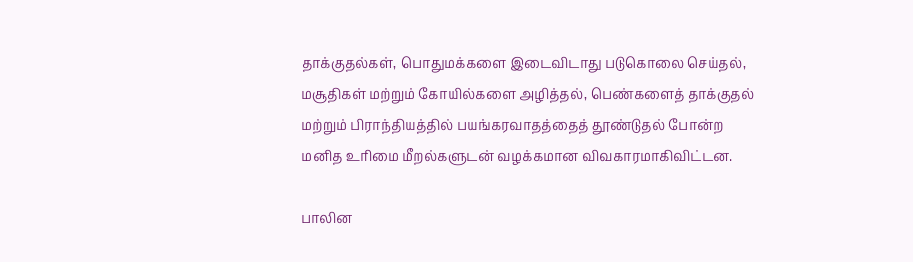தாக்குதல்கள், பொதுமக்களை இடைவிடாது படுகொலை செய்தல், மசூதிகள் மற்றும் கோயில்களை அழித்தல், பெண்களைத் தாக்குதல் மற்றும் பிராந்தியத்தில் பயங்கரவாதத்தைத் தூண்டுதல் போன்ற மனித உரிமை மீறல்களுடன் வழக்கமான விவகாரமாகிவிட்டன.

பாலின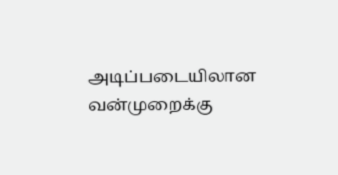அடிப்படையிலான வன்முறைக்கு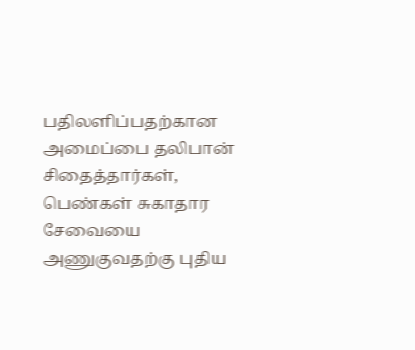பதிலளிப்பதற்கான அமைப்பை தலிபான் சிதைத்தார்கள், பெண்கள் சுகாதார சேவையை அணுகுவதற்கு புதிய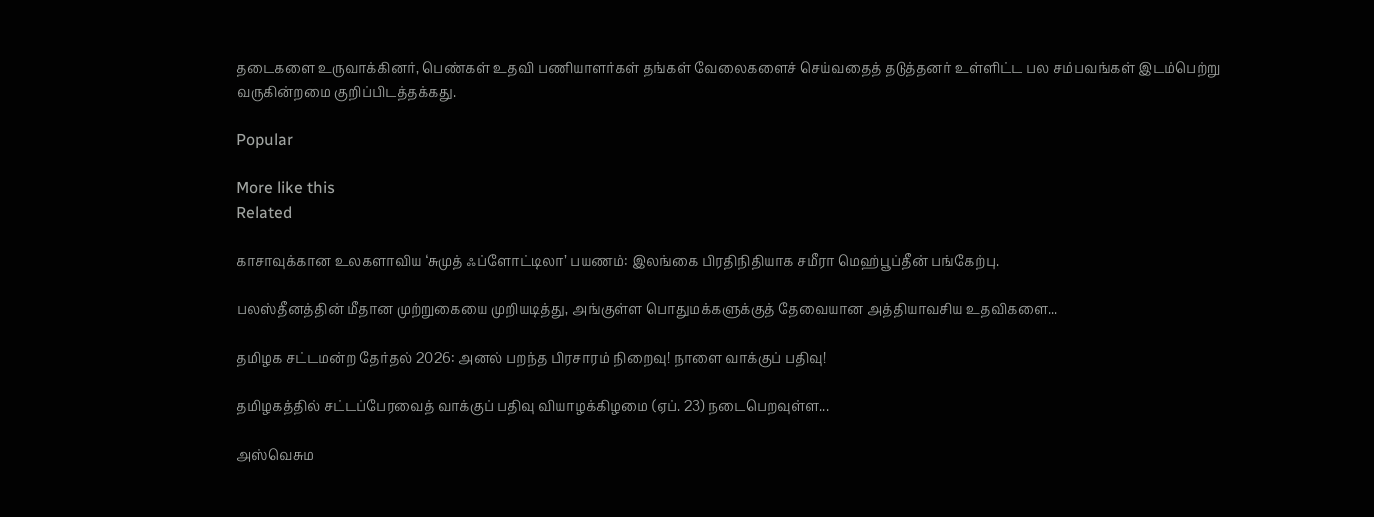தடைகளை உருவாக்கினர், பெண்கள் உதவி பணியாளர்கள் தங்கள் வேலைகளைச் செய்வதைத் தடுத்தனர் உள்ளிட்ட பல சம்பவங்கள் இடம்பெற்று வருகின்றமை குறிப்பிடத்தக்கது.

Popular

More like this
Related

காசாவுக்கான உலகளாவிய ‘சுமுத் ஃப்ளோட்டிலா’ பயணம்: இலங்கை பிரதிநிதியாக சமீரா மெஹ்பூப்தீன் பங்கேற்பு.

பலஸ்தீனத்தின் மீதான முற்றுகையை முறியடித்து, அங்குள்ள பொதுமக்களுக்குத் தேவையான அத்தியாவசிய உதவிகளை...

தமிழக சட்டமன்ற தேர்தல் 2026: அனல் பறந்த பிரசாரம் நிறைவு! நாளை வாக்குப் பதிவு!

தமிழகத்தில் சட்டப்பேரவைத் வாக்குப் பதிவு வியாழக்கிழமை (ஏப். 23) நடைபெறவுள்ள...

அஸ்வெசும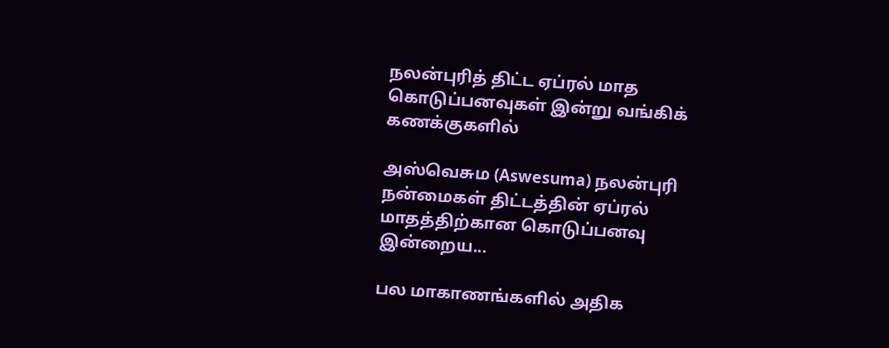நலன்புரித் திட்ட ஏப்ரல் மாத கொடுப்பனவுகள் இன்று வங்கிக் கணக்குகளில்

அஸ்வெசும (Aswesuma) நலன்புரி நன்மைகள் திட்டத்தின் ஏப்ரல் மாதத்திற்கான கொடுப்பனவு இன்றைய...

பல மாகாணங்களில் அதிக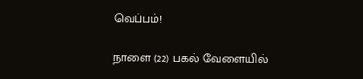வெப்பம்!

நாளை (22) பகல் வேளையில்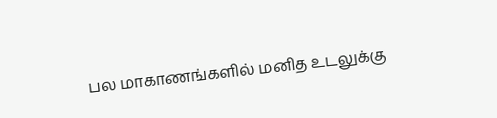பல மாகாணங்களில் மனித உடலுக்கு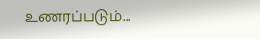உணரப்படும்...